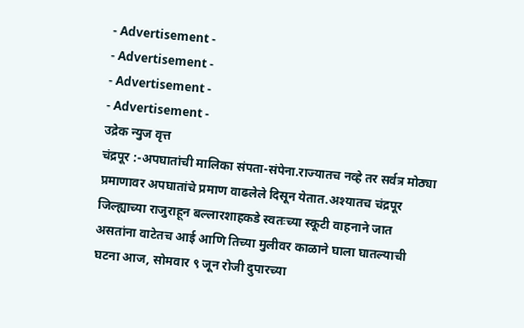- Advertisement -
- Advertisement -
- Advertisement -
- Advertisement -
उद्रेक न्युज वृत्त
चंद्रपूर :-अपघातांची मालिका संपता-संपेना.राज्यातच नव्हे तर सर्वत्र मोठ्या प्रमाणावर अपघातांचे प्रमाण वाढलेले दिसून येतात.अश्यातच चंद्रपूर जिल्ह्याच्या राजुराहून बल्लारशाहकडे स्वतःच्या स्कूटी वाहनाने जात असतांना वाटेतच आई आणि तिच्या मुलीवर काळाने घाला घातल्याची घटना आज, सोमवार ९ जून रोजी दुपारच्या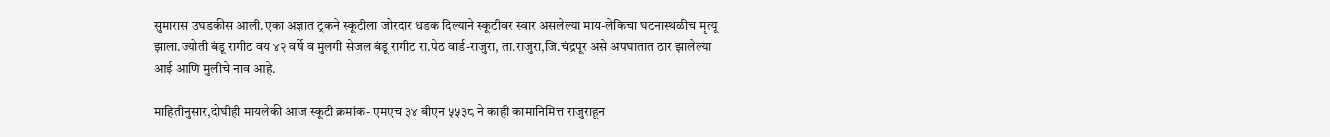सुमारास उघडकीस आली.एका अज्ञात ट्रकने स्कूटीला जोरदार धडक दिल्याने स्कूटीवर स्वार असलेल्या माय-लेकिचा घटनास्थळीच मृत्यू झाला.ज्योती बंडू रागीट वय ४२ वर्षे व मुलगी सेजल बंडू रागीट रा.पेठ वार्ड-राजुरा, ता.राजुरा,जि.चंद्रपूर असे अपघातात ठार झालेल्या आई आणि मुलीचे नाव आहे.

माहितीनुसार,दोघीही मायलेकी आज स्कूटी क्रमांक- एमएच ३४ बीएन ५५३८ ने काही कामानिमित्त राजुराहून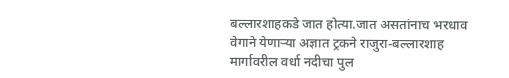बल्लारशाहकडे जात होत्या.जात असतांनाच भरधाव वेगाने येणाऱ्या अज्ञात ट्रकने राजुरा-बल्लारशाह मार्गावरील वर्धा नदीचा पुल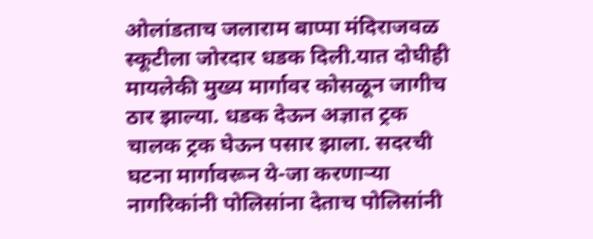ओलांडताच जलाराम बाप्पा मंदिराजवळ स्कूटीला जोरदार धडक दिली.यात दोघीही मायलेकी मुख्य मार्गावर कोसळून जागीच ठार झाल्या. धडक देऊन अज्ञात ट्रक चालक ट्रक घेऊन पसार झाला. सदरची घटना मार्गावरून ये-जा करणाऱ्या नागरिकांनी पोलिसांना देताच पोलिसांनी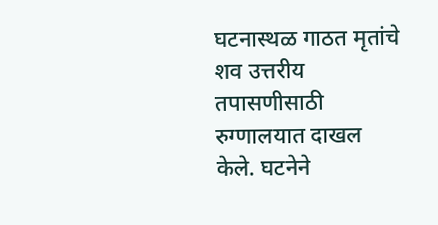घटनास्थळ गाठत मृतांचे शव उत्तरीय तपासणीसाठी रुग्णालयात दाखल केले. घटनेने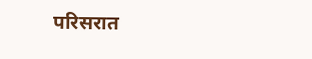परिसरात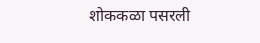शोककळा पसरली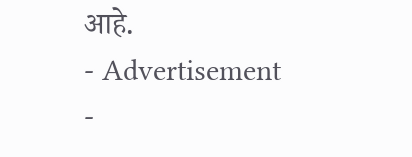आहे.
- Advertisement -